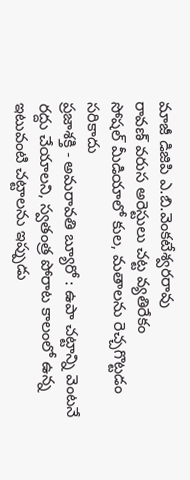మాజీ డిజిపి ఎ.బి.వెంకటేశ్వరరావు
రావణ్ వరుస అరెస్టులు చట్ట వ్యతిరేకం
సోషల్ మీడియాలో కుల, మతాలను రెచ్చగొట్టడం సరికాదు
ప్రజాశక్తి - అమరావతి బ్యూరో : ఉపా చట్టాన్ని వెంటనే రద్దు చేయాలని, స్వతంత్ర పోరాట కాలంలో ఉన్న ఇటువంటి చట్టాలను ఇప్పుడు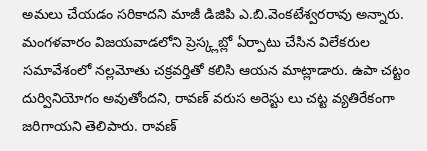అమలు చేయడం సరికాదని మాజీ డిజిపి ఎ.బి.వెంకటేశ్వరరావు అన్నారు. మంగళవారం విజయవాడలోని ప్రెస్క్లబ్లో ఏర్పాటు చేసిన విలేకరుల సమావేశంలో నల్లమోతు చక్రవర్తితో కలిసి ఆయన మాట్లాడారు. ఉపా చట్టం దుర్వినియోగం అవుతోందని, రావణ్ వరుస అరెస్టు లు చట్ట వ్యతిరేకంగా జరిగాయని తెలిపారు. రావణ్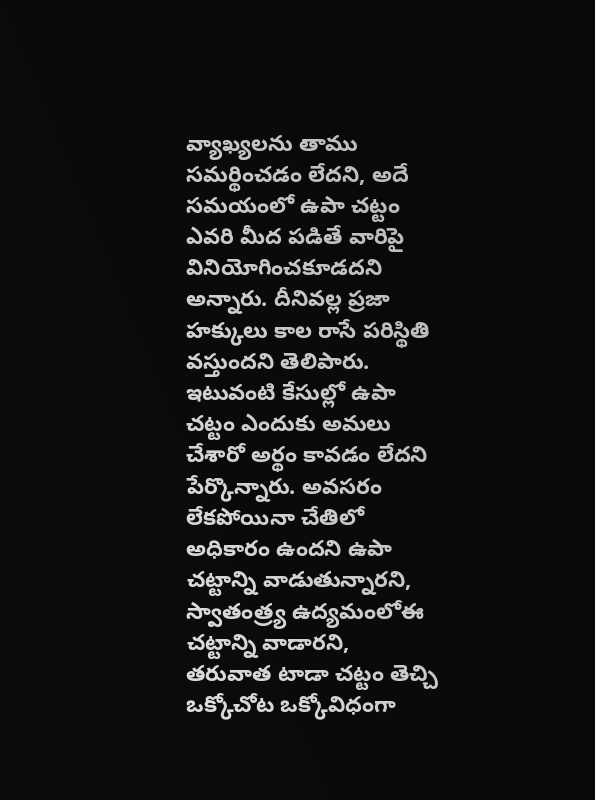వ్యాఖ్యలను తాము సమర్థించడం లేదని, అదే సమయంలో ఉపా చట్టం ఎవరి మీద పడితే వారిపై వినియోగించకూడదని అన్నారు. దీనివల్ల ప్రజా హక్కులు కాల రాసే పరిస్థితి వస్తుందని తెలిపారు. ఇటువంటి కేసుల్లో ఉపా చట్టం ఎందుకు అమలు చేశారో అర్థం కావడం లేదని పేర్కొన్నారు. అవసరం లేకపోయినా చేతిలో అధికారం ఉందని ఉపా చట్టాన్ని వాడుతున్నారని, స్వాతంత్ర్య ఉద్యమంలోఈ చట్టాన్ని వాడారని,
తరువాత టాడా చట్టం తెచ్చి ఒక్కోచోట ఒక్కోవిధంగా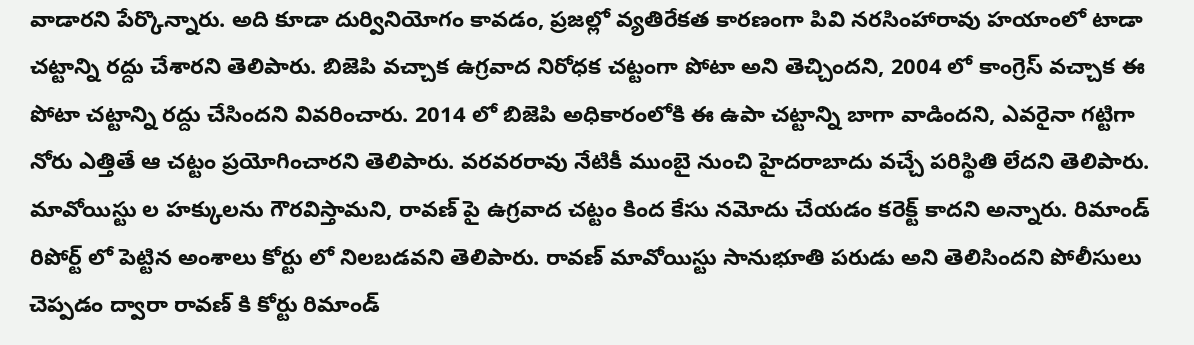వాడారని పేర్కొన్నారు. అది కూడా దుర్వినియోగం కావడం, ప్రజల్లో వ్యతిరేకత కారణంగా పివి నరసింహారావు హయాంలో టాడా చట్టాన్ని రద్దు చేశారని తెలిపారు. బిజెపి వచ్చాక ఉగ్రవాద నిరోధక చట్టంగా పోటా అని తెచ్చిందని, 2004 లో కాంగ్రెస్ వచ్చాక ఈ పోటా చట్టాన్ని రద్దు చేసిందని వివరించారు. 2014 లో బిజెపి అధికారంలోకి ఈ ఉపా చట్టాన్ని బాగా వాడిందని, ఎవరైనా గట్టిగా నోరు ఎత్తితే ఆ చట్టం ప్రయోగించారని తెలిపారు. వరవరరావు నేటికీ ముంబై నుంచి హైదరాబాదు వచ్చే పరిస్థితి లేదని తెలిపారు. మావోయిస్టు ల హక్కులను గౌరవిస్తామని, రావణ్ పై ఉగ్రవాద చట్టం కింద కేసు నమోదు చేయడం కరెక్ట్ కాదని అన్నారు. రిమాండ్ రిపోర్ట్ లో పెట్టిన అంశాలు కోర్టు లో నిలబడవని తెలిపారు. రావణ్ మావోయిస్టు సానుభూతి పరుడు అని తెలిసిందని పోలీసులు చెప్పడం ద్వారా రావణ్ కి కోర్టు రిమాండ్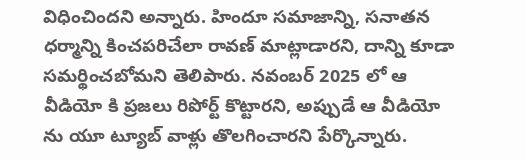విధించిందని అన్నారు. హిందూ సమాజాన్ని, సనాతన ధర్మాన్ని కించపరిచేలా రావణ్ మాట్లాడారని, దాన్ని కూడా సమర్థించబోమని తెలిపారు. నవంబర్ 2025 లో ఆ వీడియో కి ప్రజలు రిపోర్ట్ కొట్టారని, అప్పుడే ఆ వీడియో ను యూ ట్యూబ్ వాళ్లు తొలగించారని పేర్కొన్నారు.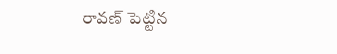రావణ్ పెట్టిన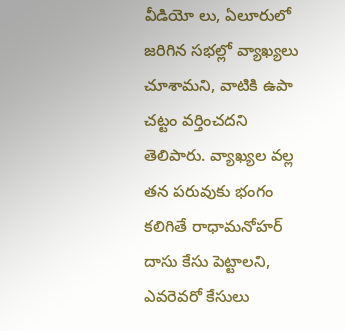వీడియో లు, ఏలూరులో జరిగిన సభల్లో వ్యాఖ్యలు చూశామని, వాటికి ఉపా చట్టం వర్తించదని తెలిపారు. వ్యాఖ్యల వల్ల తన పరువుకు భంగం కలిగితే రాధామనోహర్ దాసు కేసు పెట్టాలని, ఎవరెవరో కేసులు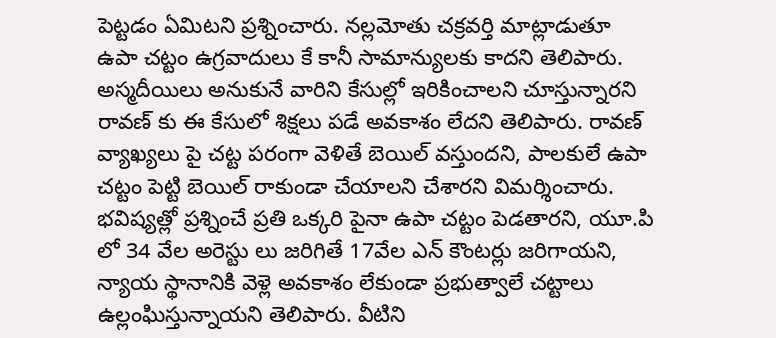పెట్టడం ఏమిటని ప్రశ్నించారు. నల్లమోతు చక్రవర్తి మాట్లాడుతూ ఉపా చట్టం ఉగ్రవాదులు కే కానీ సామాన్యులకు కాదని తెలిపారు. అస్మదీయిలు అనుకునే వారిని కేసుల్లో ఇరికించాలని చూస్తున్నారని
రావణ్ కు ఈ కేసులో శిక్షలు పడే అవకాశం లేదని తెలిపారు. రావణ్ వ్యాఖ్యలు పై చట్ట పరంగా వెళితే బెయిల్ వస్తుందని, పాలకులే ఉపా చట్టం పెట్టి బెయిల్ రాకుండా చేయాలని చేశారని విమర్శించారు. భవిష్యత్లో ప్రశ్నించే ప్రతి ఒక్కరి పైనా ఉపా చట్టం పెడతారని, యూ.పి లో 34 వేల అరెస్టు లు జరిగితే 17వేల ఎన్ కౌంటర్లు జరిగాయని, న్యాయ స్థానానికి వెళ్లె అవకాశం లేకుండా ప్రభుత్వాలే చట్టాలు ఉల్లంఘిస్తున్నాయని తెలిపారు. వీటిని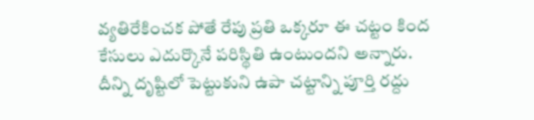వ్యతిరేకించక పోతే రేపు ప్రతి ఒక్కరూ ఈ చట్టం కింద కేసులు ఎదుర్కొనే పరిస్థితి ఉంటుందని అన్నారు. దీన్ని దృష్టిలో పెట్టుకుని ఉపా చట్టాన్ని పూర్తి రద్దు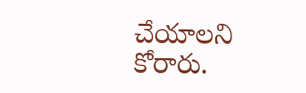చేయాలని కోరారు.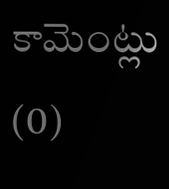కామెంట్లు (0)